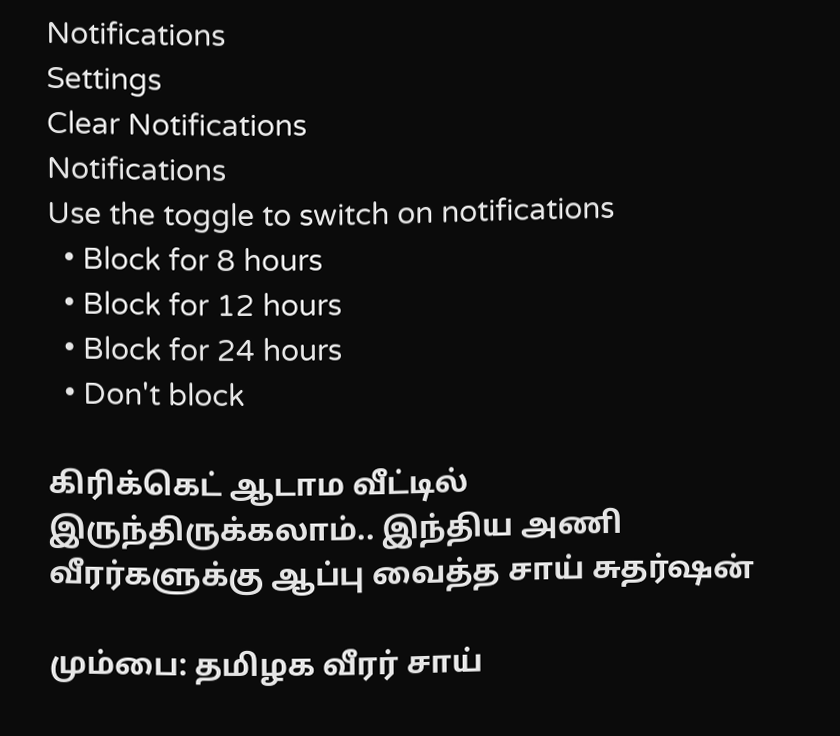Notifications
Settings
Clear Notifications
Notifications
Use the toggle to switch on notifications
  • Block for 8 hours
  • Block for 12 hours
  • Block for 24 hours
  • Don't block

கிரிக்கெட் ஆடாம வீட்டில் இருந்திருக்கலாம்.. இந்திய அணி வீரர்களுக்கு ஆப்பு வைத்த சாய் சுதர்ஷன்

மும்பை: தமிழக வீரர் சாய்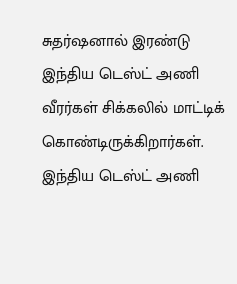சுதர்ஷனால் இரண்டு இந்திய டெஸ்ட் அணி வீரர்கள் சிக்கலில் மாட்டிக் கொண்டிருக்கிறார்கள். இந்திய டெஸ்ட் அணி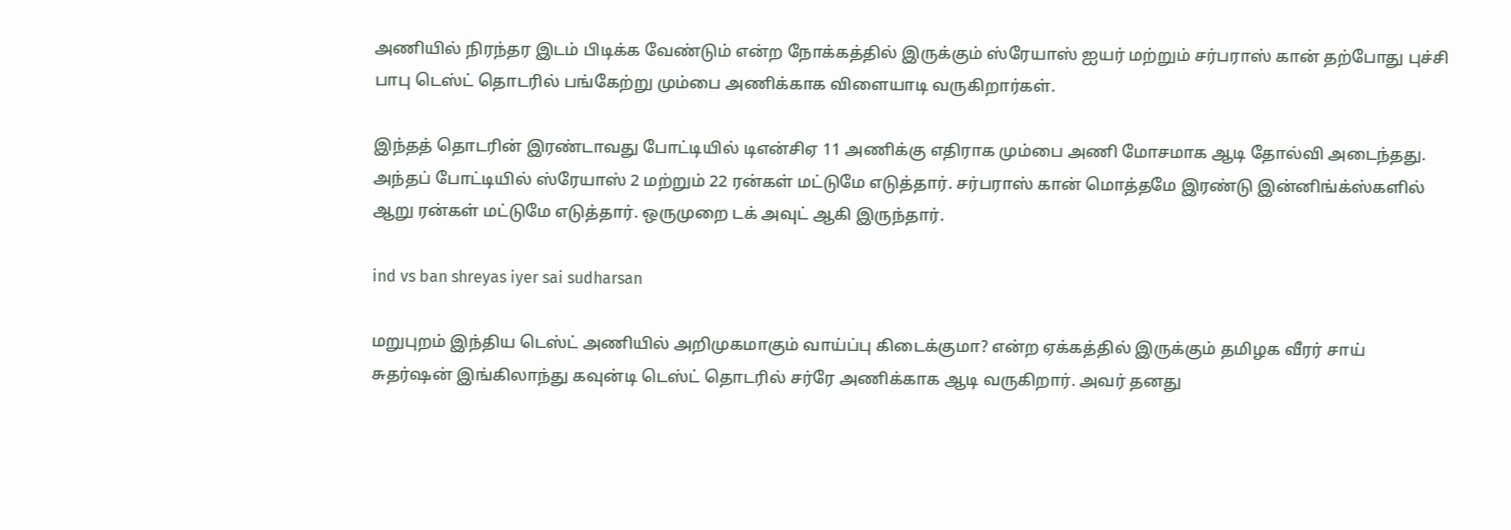அணியில் நிரந்தர இடம் பிடிக்க வேண்டும் என்ற நோக்கத்தில் இருக்கும் ஸ்ரேயாஸ் ஐயர் மற்றும் சர்பராஸ் கான் தற்போது புச்சி பாபு டெஸ்ட் தொடரில் பங்கேற்று மும்பை அணிக்காக விளையாடி வருகிறார்கள்.

இந்தத் தொடரின் இரண்டாவது போட்டியில் டிஎன்சிஏ 11 அணிக்கு எதிராக மும்பை அணி மோசமாக ஆடி தோல்வி அடைந்தது. அந்தப் போட்டியில் ஸ்ரேயாஸ் 2 மற்றும் 22 ரன்கள் மட்டுமே எடுத்தார். சர்பராஸ் கான் மொத்தமே இரண்டு இன்னிங்க்ஸ்களில் ஆறு ரன்கள் மட்டுமே எடுத்தார். ஒருமுறை டக் அவுட் ஆகி இருந்தார்.

ind vs ban shreyas iyer sai sudharsan

மறுபுறம் இந்திய டெஸ்ட் அணியில் அறிமுகமாகும் வாய்ப்பு கிடைக்குமா? என்ற ஏக்கத்தில் இருக்கும் தமிழக வீரர் சாய் சுதர்ஷன் இங்கிலாந்து கவுன்டி டெஸ்ட் தொடரில் சர்ரே அணிக்காக ஆடி வருகிறார். அவர் தனது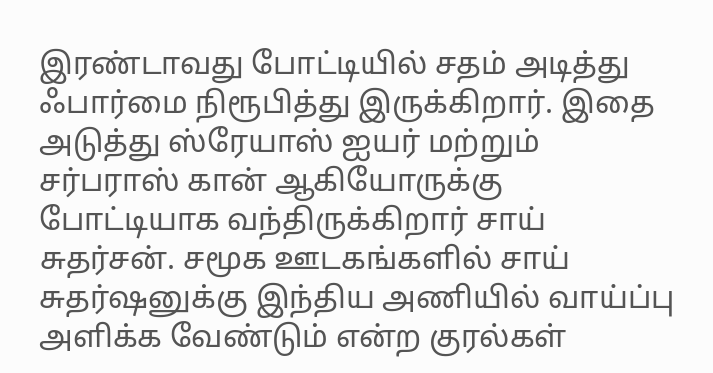இரண்டாவது போட்டியில் சதம் அடித்து ஃபார்மை நிரூபித்து இருக்கிறார். இதை அடுத்து ஸ்ரேயாஸ் ஐயர் மற்றும் சர்பராஸ் கான் ஆகியோருக்கு போட்டியாக வந்திருக்கிறார் சாய் சுதர்சன். சமூக ஊடகங்களில் சாய் சுதர்ஷனுக்கு இந்திய அணியில் வாய்ப்பு அளிக்க வேண்டும் என்ற குரல்கள்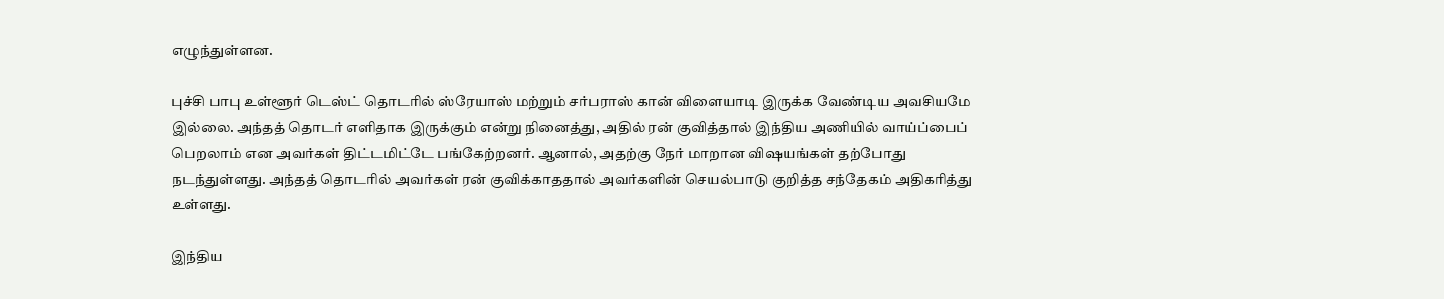எழுந்துள்ளன.

புச்சி பாபு உள்ளூர் டெஸ்ட் தொடரில் ஸ்ரேயாஸ் மற்றும் சர்பராஸ் கான் விளையாடி இருக்க வேண்டிய அவசியமே இல்லை. அந்தத் தொடர் எளிதாக இருக்கும் என்று நினைத்து, அதில் ரன் குவித்தால் இந்திய அணியில் வாய்ப்பைப் பெறலாம் என அவர்கள் திட்டமிட்டே பங்கேற்றனர். ஆனால், அதற்கு நேர் மாறான விஷயங்கள் தற்போது நடந்துள்ளது. அந்தத் தொடரில் அவர்கள் ரன் குவிக்காததால் அவர்களின் செயல்பாடு குறித்த சந்தேகம் அதிகரித்து உள்ளது.

இந்திய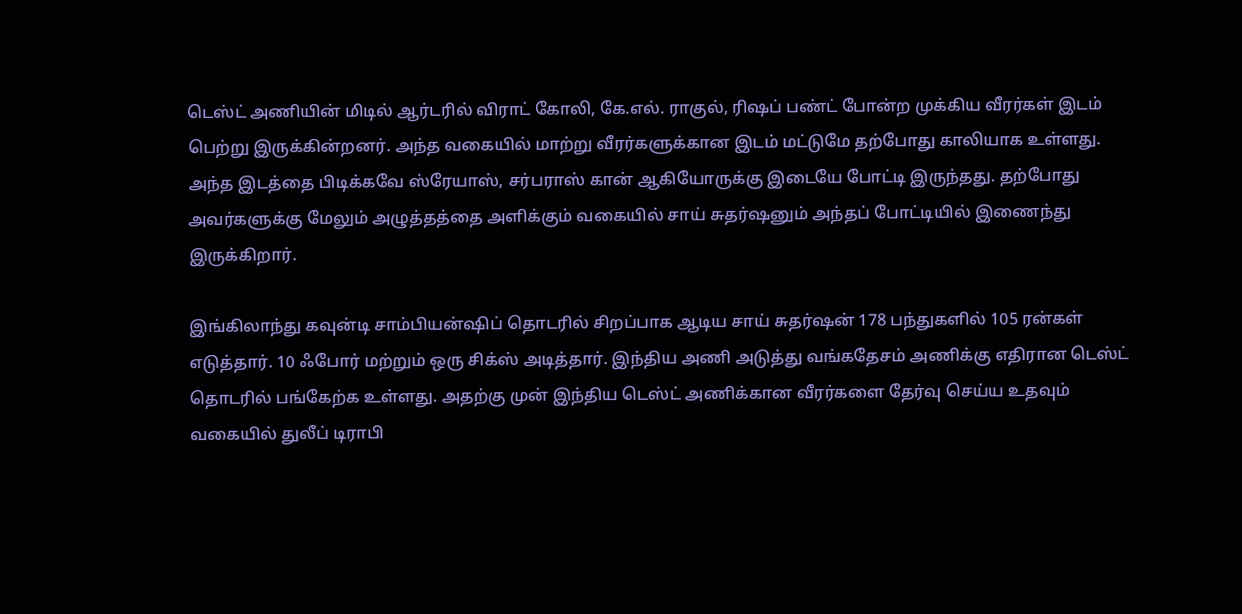டெஸ்ட் அணியின் மிடில் ஆர்டரில் விராட் கோலி, கே.எல். ராகுல், ரிஷப் பண்ட் போன்ற முக்கிய வீரர்கள் இடம் பெற்று இருக்கின்றனர். அந்த வகையில் மாற்று வீரர்களுக்கான இடம் மட்டுமே தற்போது காலியாக உள்ளது. அந்த இடத்தை பிடிக்கவே ஸ்ரேயாஸ், சர்பராஸ் கான் ஆகியோருக்கு இடையே போட்டி இருந்தது. தற்போது அவர்களுக்கு மேலும் அழுத்தத்தை அளிக்கும் வகையில் சாய் சுதர்ஷனும் அந்தப் போட்டியில் இணைந்து இருக்கிறார்.

இங்கிலாந்து கவுன்டி சாம்பியன்ஷிப் தொடரில் சிறப்பாக ஆடிய சாய் சுதர்ஷன் 178 பந்துகளில் 105 ரன்கள் எடுத்தார். 10 ஃபோர் மற்றும் ஒரு சிக்ஸ் அடித்தார். இந்திய அணி அடுத்து வங்கதேசம் அணிக்கு எதிரான டெஸ்ட் தொடரில் பங்கேற்க உள்ளது. அதற்கு முன் இந்திய டெஸ்ட் அணிக்கான வீரர்களை தேர்வு செய்ய உதவும் வகையில் துலீப் டிராபி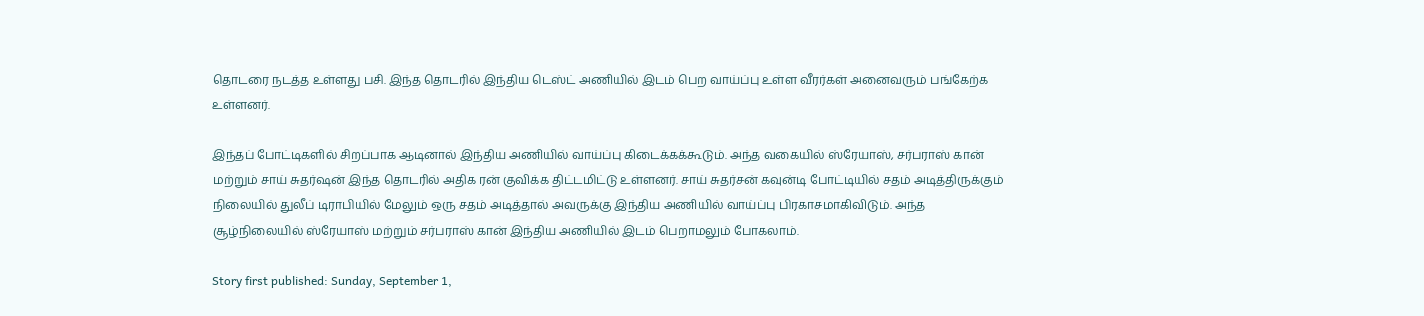தொடரை நடத்த உள்ளது பசி. இந்த தொடரில் இந்திய டெஸ்ட் அணியில் இடம் பெற வாய்ப்பு உள்ள வீரர்கள் அனைவரும் பங்கேற்க உள்ளனர்.

இந்தப் போட்டிகளில் சிறப்பாக ஆடினால் இந்திய அணியில் வாய்ப்பு கிடைக்கக்கூடும். அந்த வகையில் ஸ்ரேயாஸ், சர்பராஸ் கான் மற்றும் சாய் சுதர்ஷன் இந்த தொடரில் அதிக ரன் குவிக்க திட்டமிட்டு உள்ளனர். சாய் சுதர்சன் கவுன்டி போட்டியில் சதம் அடித்திருக்கும் நிலையில் துலீப் டிராபியில் மேலும் ஒரு சதம் அடித்தால் அவருக்கு இந்திய அணியில் வாய்ப்பு பிரகாசமாகிவிடும். அந்த சூழ்நிலையில் ஸ்ரேயாஸ் மற்றும் சர்பராஸ் கான் இந்திய அணியில் இடம் பெறாமலும் போகலாம்.

Story first published: Sunday, September 1,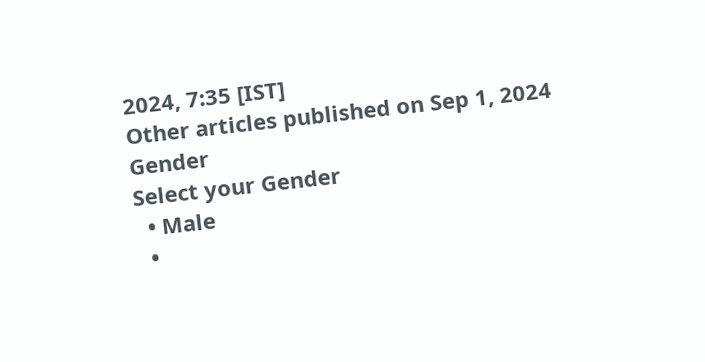2024, 7:35 [IST]
Other articles published on Sep 1, 2024
Gender
Select your Gender
  • Male
  •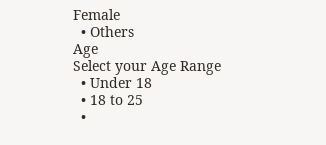Female
  • Others
Age
Select your Age Range
  • Under 18
  • 18 to 25
  •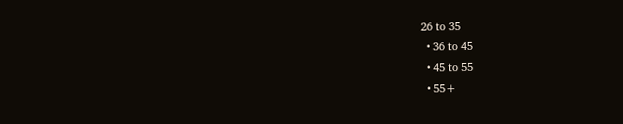26 to 35
  • 36 to 45
  • 45 to 55
  • 55+